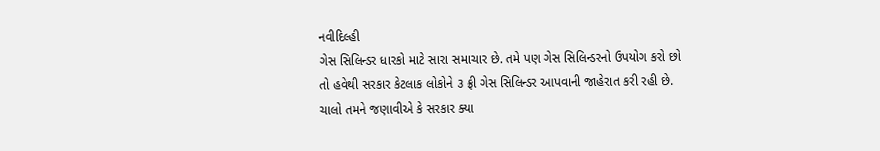નવીદિલ્હી
ગેસ સિલિન્ડર ધારકો માટે સારા સમાચાર છે. તમે પણ ગેસ સિલિન્ડરનો ઉપયોગ કરો છો તો હવેથી સરકાર કેટલાક લોકોને ૩ ફ્રી ગેસ સિલિન્ડર આપવાની જાહેરાત કરી રહી છે. ચાલો તમને જણાવીએ કે સરકાર ક્યા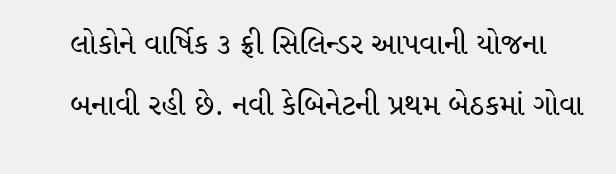લોકોને વાર્ષિક ૩ ફ્રી સિલિન્ડર આપવાની યોજના બનાવી રહી છે. નવી કેબિનેટની પ્રથમ બેઠકમાં ગોવા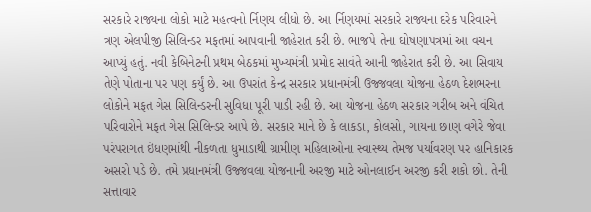સરકારે રાજ્યના લોકો માટે મહત્વનો ર્નિણય લીધો છે. આ ર્નિણયમાં સરકારે રાજ્યના દરેક પરિવારને ત્રણ એલપીજી સિલિન્ડર મફતમાં આપવાની જાહેરાત કરી છે. ભાજપે તેના ઘોષણાપત્રમાં આ વચન આપ્યું હતું. નવી કેબિનેટની પ્રથમ બેઠકમાં મુખ્યમંત્રી પ્રમોદ સાવંતે આની જાહેરાત કરી છે. આ સિવાય તેણે પોતાના પર પણ કર્યું છે. આ ઉપરાંત કેન્દ્ર સરકાર પ્રધાનમંત્રી ઉજ્જવલા યોજના હેઠળ દેશભરના લોકોને મફત ગેસ સિલિન્ડરની સુવિધા પૂરી પાડી રહી છે. આ યોજના હેઠળ સરકાર ગરીબ અને વંચિત પરિવારોને મફત ગેસ સિલિન્ડર આપે છે. સરકાર માને છે કે લાકડા, કોલસો, ગાયના છાણ વગેરે જેવા પરંપરાગત ઇંધણમાંથી નીકળતા ધુમાડાથી ગ્રામીણ મહિલાઓના સ્વાસ્થ્ય તેમજ પર્યાવરણ પર હાનિકારક અસરો પડે છે. તમે પ્રધાનમંત્રી ઉજ્જવલા યોજનાની અરજી માટે ઓનલાઈન અરજી કરી શકો છો. તેની સત્તાવાર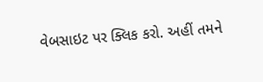વેબસાઇટ પર ક્લિક કરો. અહીં તમને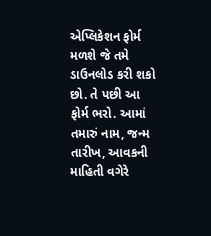એપ્લિકેશન ફોર્મ મળશે જે તમે ડાઉનલોડ કરી શકો છો. તે પછી આ ફોર્મ ભરો. આમાં તમારું નામ, જન્મ તારીખ, આવકની માહિતી વગેરે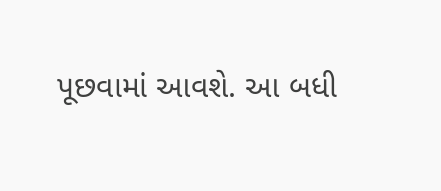પૂછવામાં આવશે. આ બધી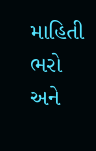માહિતી ભરો અને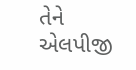તેને એલપીજી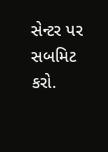સેન્ટર પર સબમિટ કરો.